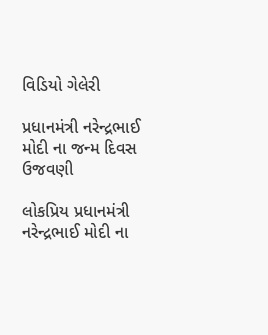વિડિયો ગેલેરી

પ્રધાનમંત્રી નરેન્દ્રભાઈ મોદી ના જન્મ દિવસ ઉજવણી

લોકપ્રિય પ્રધાનમંત્રી નરેન્દ્રભાઈ મોદી ના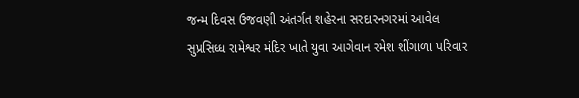જન્મ દિવસ ઉજવણી અંતર્ગત શહેરના સરદારનગરમાં આવેલ સુપ્રસિધ્ધ રામેશ્વર મંદિર ખાતે યુવા આગેવાન રમેશ શીંગાળા પરિવાર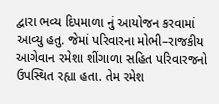દ્વારા ભવ્ય દિપમાળા નું આયોજન કરવામાં આવ્યુ હતુ. જેમાં પરિવારના મોભી–રાજકીય આગેવાન રમેશા શીંગાળા સહિત પરિવારજનો ઉપસ્થિત રહ્યા હતા. તેમ રમેશ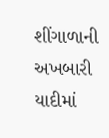શીંગાળાની અખબારી યાદીમાં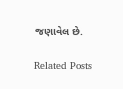જણાવેલ છે.

Related Posts